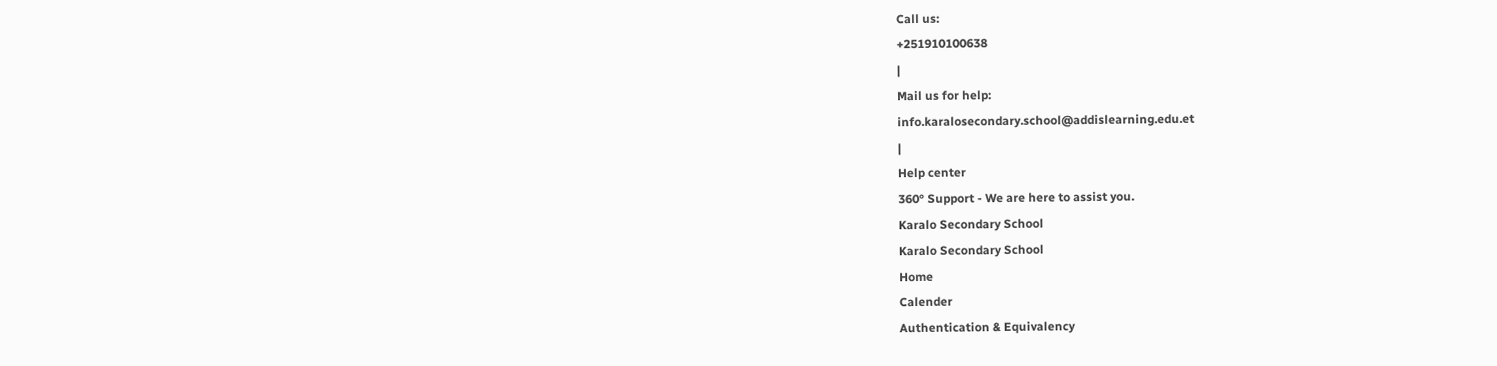Call us:
+251910100638
|
Mail us for help:
info.karalosecondary.school@addislearning.edu.et
|
Help center
360° Support - We are here to assist you.
Karalo Secondary School
Karalo Secondary School
Home
Calender
Authentication & Equivalency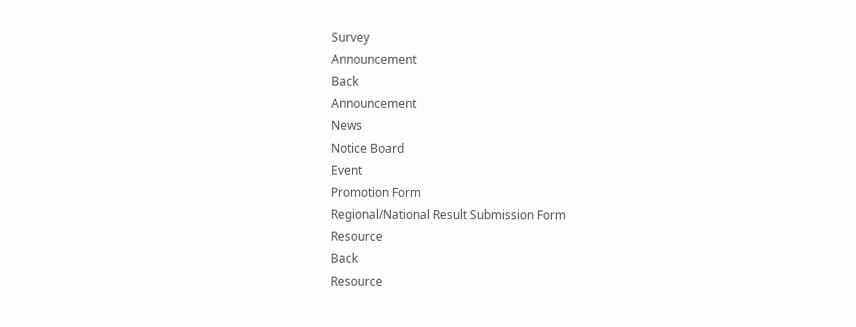Survey
Announcement
Back
Announcement
News
Notice Board
Event
Promotion Form
Regional/National Result Submission Form
Resource
Back
Resource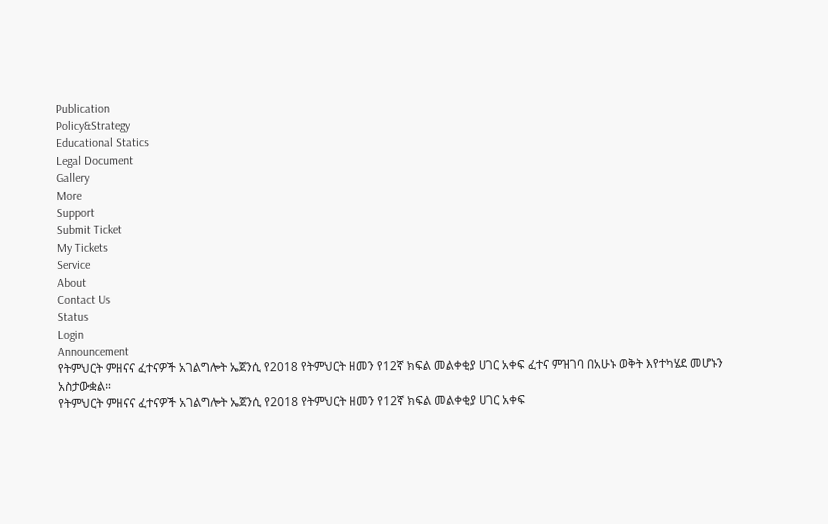Publication
Policy&Strategy
Educational Statics
Legal Document
Gallery
More
Support
Submit Ticket
My Tickets
Service
About
Contact Us
Status
Login
Announcement
የትምህርት ምዘናና ፈተናዎች አገልግሎት ኤጀንሲ የ2018 የትምህርት ዘመን የ12ኛ ክፍል መልቀቂያ ሀገር አቀፍ ፈተና ምዝገባ በአሁኑ ወቅት እየተካሄደ መሆኑን አስታውቋል።
የትምህርት ምዘናና ፈተናዎች አገልግሎት ኤጀንሲ የ2018 የትምህርት ዘመን የ12ኛ ክፍል መልቀቂያ ሀገር አቀፍ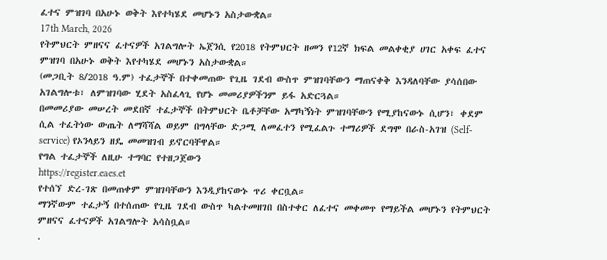ፈተና ምዝገባ በአሁኑ ወቅት እየተካሄደ መሆኑን አስታውቋል።
17th March, 2026
የትምህርት ምዘናና ፈተናዎች አገልግሎት ኤጀንሲ የ2018 የትምህርት ዘመን የ12ኛ ክፍል መልቀቂያ ሀገር አቀፍ ፈተና ምዝገባ በአሁኑ ወቅት እየተካሄደ መሆኑን አስታውቋል።
(መጋቢት 8/2018 ዓ.ም) ተፈታኞች በተቀመጠው የጊዜ ገደብ ውስጥ ምዝገባቸውን ማጠናቀቅ እንዳለባቸው ያሳሰበው አገልግሎቱ፣ ለምዝገባው ሂደት አስፈላጊ የሆኑ መመሪያዎችንም ይፋ አድርጓል።
በመመሪያው መሠረት መደበኛ ተፈታኞች በትምህርት ቤቶቻቸው አማካኝነት ምዝገባቸውን የሚያከናውኑ ሲሆን፣ ቀደም ሲል ተፈትነው ውጤት ለማሻሻል ወይም በግላቸው ድጋሚ ለመፈተን የሚፈልጉ ተማሪዎች ደግሞ በራስ-አገዝ (Self-service) የኦንላይን ዘዴ መመዝገብ ይኖርባቸዋል።
የግል ተፈታኞች ለዚሁ ተግባር የተዘጋጀውን
https://register.eaes.et
የተሰኘ ድረ-ገጽ በመጠቀም ምዝገባቸውን እንዲያከናውኑ ጥሪ ቀርቧል።
ማንኛውም ተፈታኝ በተሰጠው የጊዜ ገደብ ውስጥ ካልተመዘገበ በስተቀር ለፈተና መቀመጥ የማይችል መሆኑን የትምህርት ምዘናና ፈተናዎች አገልግሎት አሳስቧል።
.